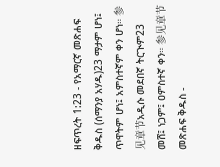ዘፍጥረት 1:23 - የአማርኛ መጽሐፍ ቅዱስ (ሰማንያ አሃዱ)23 ማታም ሆነ፤ ጥዋትም ሆነ፤ አምስተኛም ቀን ሆነ። 参见章节አዲሱ መደበኛ ትርጒም23 መሸ፤ ነጋም፤ ዐምስተኛ ቀን። 参见章节መጽሐፍ ቅዱስ -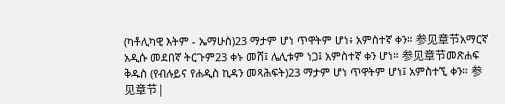(ካቶሊካዊ እትም - ኤማሁስ)23 ማታም ሆነ ጥዋትም ሆነ፥ አምስተኛ ቀን። 参见章节አማርኛ አዲሱ መደበኛ ትርጉም23 ቀኑ መሸ፤ ሌሊቱም ነጋ፤ አምስተኛ ቀን ሆነ። 参见章节መጽሐፍ ቅዱስ (የብሉይና የሐዲስ ኪዳን መጻሕፍት)23 ማታም ሆነ ጥዋትም ሆነ፤ አምስተኚ ቀን። 参见章节 |